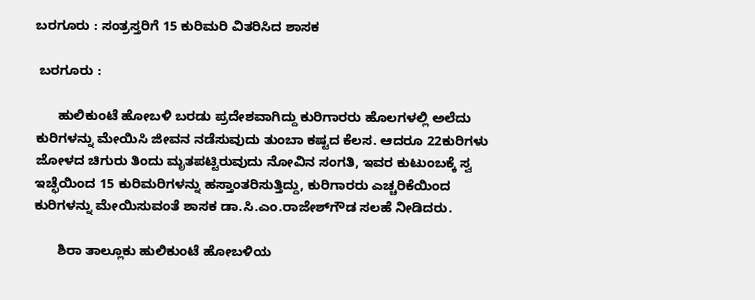ಬರಗೂರು : ಸಂತ್ರಸ್ತರಿಗೆ 15 ಕುರಿಮರಿ ವಿತರಿಸಿದ ಶಾಸಕ

 ಬರಗೂರು :

      ಹುಲಿಕುಂಟೆ ಹೋಬಳಿ ಬರಡು ಪ್ರದೇಶವಾಗಿದ್ದು ಕುರಿಗಾರರು ಹೊಲಗಳಲ್ಲಿ ಅಲೆದು ಕುರಿಗಳನ್ನು ಮೇಯಿಸಿ ಜೀವನ ನಡೆಸುವುದು ತುಂಬಾ ಕಷ್ಟದ ಕೆಲಸ. ಆದರೂ 22ಕುರಿಗಳು ಜೋಳದ ಚಿಗುರು ತಿಂದು ಮೃತಪಟ್ಟಿರುವುದು ನೋವಿನ ಸಂಗತಿ, ಇವರ ಕುಟುಂಬಕ್ಕೆ ಸ್ವ ಇಚ್ಛೆಯಿಂದ 15 ಕುರಿಮರಿಗಳನ್ನು ಹಸ್ತಾಂತರಿಸುತ್ತಿದ್ದು, ಕುರಿಗಾರರು ಎಚ್ಚರಿಕೆಯಿಂದ ಕುರಿಗಳನ್ನು ಮೇಯಿಸುವಂತೆ ಶಾಸಕ ಡಾ.ಸಿ.ಎಂ.ರಾಜೇಶ್‍ಗೌಡ ಸಲಹೆ ನೀಡಿದರು.

      ಶಿರಾ ತಾಲ್ಲೂಕು ಹುಲಿಕುಂಟೆ ಹೋಬಳಿಯ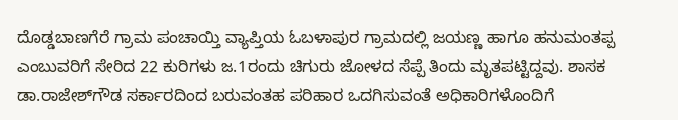ದೊಡ್ಡಬಾಣಗೆರೆ ಗ್ರಾಮ ಪಂಚಾಯ್ತಿ ವ್ಯಾಪ್ತಿಯ ಓಬಳಾಪುರ ಗ್ರಾಮದಲ್ಲಿ ಜಯಣ್ಣ ಹಾಗೂ ಹನುಮಂತಪ್ಪ ಎಂಬುವರಿಗೆ ಸೇರಿದ 22 ಕುರಿಗಳು ಜ.1ರಂದು ಚಿಗುರು ಜೋಳದ ಸೆಪ್ಪೆ ತಿಂದು ಮೃತಪಟ್ಟಿದ್ದವು. ಶಾಸಕ ಡಾ.ರಾಜೇಶ್‍ಗೌಡ ಸರ್ಕಾರದಿಂದ ಬರುವಂತಹ ಪರಿಹಾರ ಒದಗಿಸುವಂತೆ ಅಧಿಕಾರಿಗಳೊಂದಿಗೆ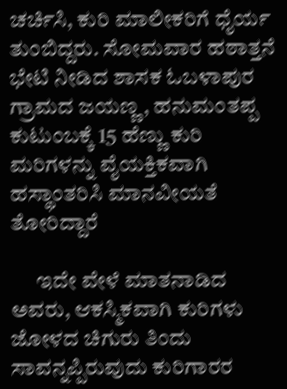ಚರ್ಚಿಸಿ, ಕುರಿ ಮಾಲೀಕರಿಗೆ ಧೈರ್ಯ ತುಂಬಿದ್ದರು. ಸೋಮವಾರ ಹಠಾತ್ತನೆ ಭೇಟಿ ನೀಡಿದ ಶಾಸಕ ಓಬಳಾಪುರ ಗ್ರಾಮದ ಜಯಣ್ಣ, ಹನುಮಂತಪ್ಪ ಕುಟುಂಬಕ್ಕೆ 15 ಹೆಣ್ಣು ಕುರಿ ಮರಿಗಳನ್ನು ವೈಯಕ್ತಿಕವಾಗಿ ಹಸ್ಥಾಂತರಿಸಿ ಮಾನವೀಯತೆ ತೋರಿದ್ದಾರೆ

      ಇದೇ ವೇಳೆ ಮಾತನಾಡಿದ ಅವರು, ಆಕಸ್ಮಿಕವಾಗಿ ಕುರಿಗಳು ಜೋಳದ ಚಿಗುರು ತಿಂದು ಸಾವನ್ನಪ್ಪಿರುವುದು ಕುರಿಗಾರರ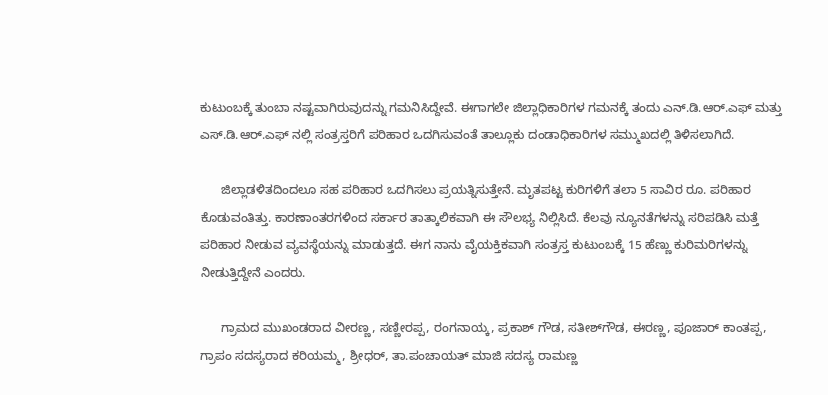ಕುಟುಂಬಕ್ಕೆ ತುಂಬಾ ನಷ್ಟವಾಗಿರುವುದನ್ನು ಗಮನಿಸಿದ್ದೇವೆ. ಈಗಾಗಲೇ ಜಿಲ್ಲಾಧಿಕಾರಿಗಳ ಗಮನಕ್ಕೆ ತಂದು ಎನ್.ಡಿ.ಆರ್.ಎಫ್ ಮತ್ತು ಎಸ್.ಡಿ.ಆರ್.ಎಫ್ ನಲ್ಲಿ ಸಂತ್ರಸ್ತರಿಗೆ ಪರಿಹಾರ ಒದಗಿಸುವಂತೆ ತಾಲ್ಲೂಕು ದಂಡಾಧಿಕಾರಿಗಳ ಸಮ್ಮುಖದಲ್ಲಿ ತಿಳಿಸಲಾಗಿದೆ.

      ಜಿಲ್ಲಾಡಳಿತದಿಂದಲೂ ಸಹ ಪರಿಹಾರ ಒದಗಿಸಲು ಪ್ರಯತ್ನಿಸುತ್ತೇನೆ. ಮೃತಪಟ್ಟ ಕುರಿಗಳಿಗೆ ತಲಾ 5 ಸಾವಿರ ರೂ. ಪರಿಹಾರ ಕೊಡುವಂತಿತ್ತು. ಕಾರಣಾಂತರಗಳಿಂದ ಸರ್ಕಾರ ತಾತ್ಕಾಲಿಕವಾಗಿ ಈ ಸೌಲಭ್ಯ ನಿಲ್ಲಿಸಿದೆ. ಕೆಲವು ನ್ಯೂನತೆಗಳನ್ನು ಸರಿಪಡಿಸಿ ಮತ್ತೆ ಪರಿಹಾರ ನೀಡುವ ವ್ಯವಸ್ಥೆಯನ್ನು ಮಾಡುತ್ತದೆ. ಈಗ ನಾನು ವೈಯಕ್ತಿಕವಾಗಿ ಸಂತ್ರಸ್ತ ಕುಟುಂಬಕ್ಕೆ 15 ಹೆಣ್ಣು ಕುರಿಮರಿಗಳನ್ನು ನೀಡುತ್ತಿದ್ದೇನೆ ಎಂದರು.

      ಗ್ರಾಮದ ಮುಖಂಡರಾದ ವೀರಣ್ಣ, ಸಣ್ಣೀರಪ್ಪ, ರಂಗನಾಯ್ಕ, ಪ್ರಕಾಶ್ ಗೌಡ, ಸತೀಶ್‍ಗೌಡ, ಈರಣ್ಣ, ಪೂಜಾರ್ ಕಾಂತಪ್ಪ, ಗ್ರಾಪಂ ಸದಸ್ಯರಾದ ಕರಿಯಮ್ಮ, ಶ್ರೀಧರ್, ತಾ.ಪಂಚಾಯತ್ ಮಾಜಿ ಸದಸ್ಯ ರಾಮಣ್ಣ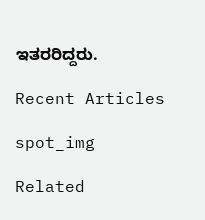ಇತರರಿದ್ದರು.

Recent Articles

spot_img

Related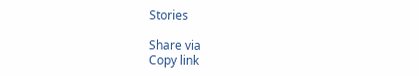Stories

Share via
Copy link